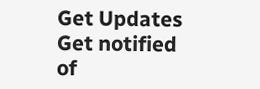Get Updates
Get notified of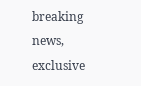breaking news, exclusive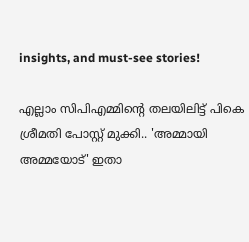insights, and must-see stories!

എല്ലാം സിപിഎമ്മിന്റെ തലയിലിട്ട് പികെ ശ്രീമതി പോസ്റ്റ് മുക്കി.. 'അമ്മായി അമ്മയോട്' ഇതാ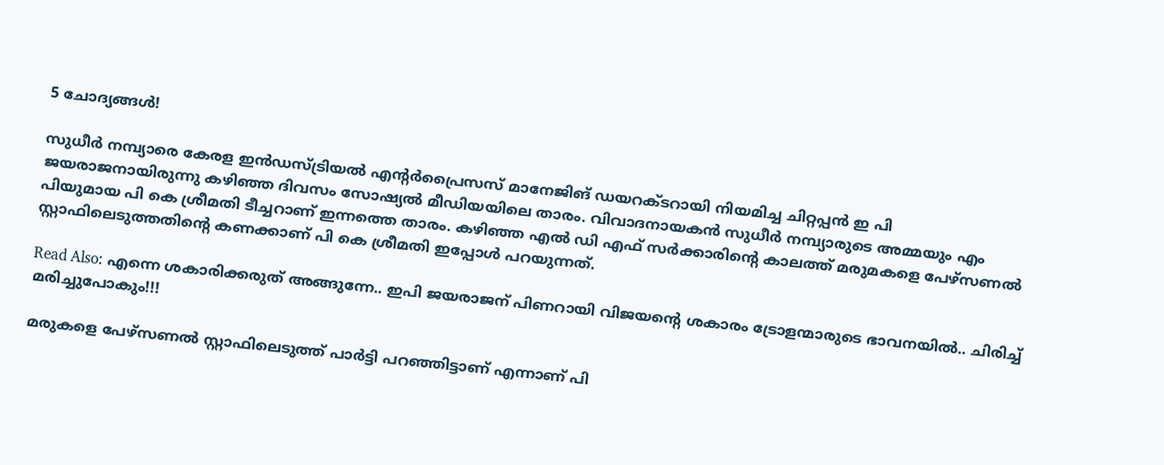5 ചോദ്യങ്ങള്‍!

സുധീര്‍ നമ്പ്യാരെ കേരള ഇന്‍ഡസ്ട്രിയല്‍ എന്റര്‍പ്രൈസസ് മാനേജിങ് ഡയറക്ടറായി നിയമിച്ച ചിറ്റപ്പന്‍ ഇ പി ജയരാജനായിരുന്നു കഴിഞ്ഞ ദിവസം സോഷ്യല്‍ മീഡിയയിലെ താരം. വിവാദനായകന്‍ സുധീര്‍ നമ്പ്യാരുടെ അമ്മയും എം പിയുമായ പി കെ ശ്രീമതി ടീച്ചറാണ് ഇന്നത്തെ താരം. കഴിഞ്ഞ എല്‍ ഡി എഫ് സര്‍ക്കാരിന്റെ കാലത്ത് മരുമകളെ പേഴ്‌സണല്‍ സ്റ്റാഫിലെടുത്തതിന്റെ കണക്കാണ് പി കെ ശ്രീമതി ഇപ്പോള്‍ പറയുന്നത്.

Read Also: എന്നെ ശകാരിക്കരുത് അങ്ങുന്നേ.. ഇപി ജയരാജന് പിണറായി വിജയന്റെ ശകാരം ട്രോളന്മാരുടെ ഭാവനയില്‍.. ചിരിച്ച് മരിച്ചുപോകും!!!

മരുകളെ പേഴ്‌സണല്‍ സ്റ്റാഫിലെടുത്ത് പാര്‍ട്ടി പറഞ്ഞിട്ടാണ് എന്നാണ് പി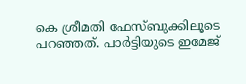കെ ശ്രീമതി ഫേസ്ബുക്കിലൂടെ പറഞ്ഞത്. പാര്‍ട്ടിയുടെ ഇമേജ്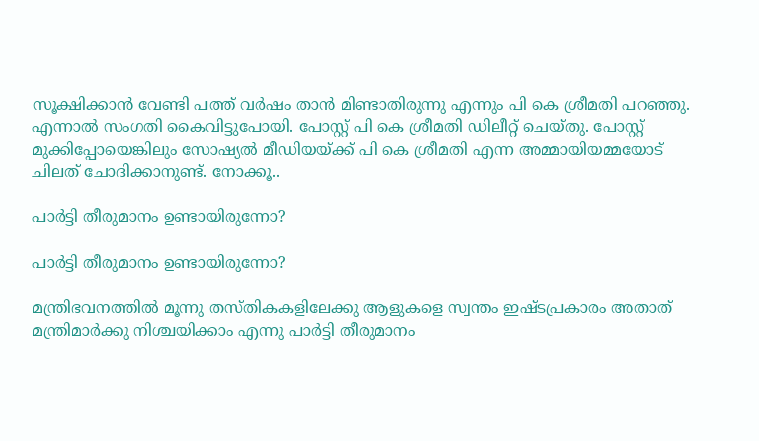സൂക്ഷിക്കാന്‍ വേണ്ടി പത്ത് വര്‍ഷം താന്‍ മിണ്ടാതിരുന്നു എന്നും പി കെ ശ്രീമതി പറഞ്ഞു. എന്നാല്‍ സംഗതി കൈവിട്ടുപോയി. പോസ്റ്റ് പി കെ ശ്രീമതി ഡിലീറ്റ് ചെയ്തു. പോസ്റ്റ് മുക്കിപ്പോയെങ്കിലും സോഷ്യല്‍ മീഡിയയ്ക്ക് പി കെ ശ്രീമതി എന്ന അമ്മായിയമ്മയോട് ചിലത് ചോദിക്കാനുണ്ട്. നോക്കൂ..

പാര്‍ട്ടി തീരുമാനം ഉണ്ടായിരുന്നോ?

പാര്‍ട്ടി തീരുമാനം ഉണ്ടായിരുന്നോ?

മന്ത്രിഭവനത്തില്‍ മൂന്നു തസ്തികകളിലേക്കു ആളുകളെ സ്വന്തം ഇഷ്ടപ്രകാരം അതാത് മന്ത്രിമാര്‍ക്കു നിശ്ചയിക്കാം എന്നു പാര്‍ട്ടി തീരുമാനം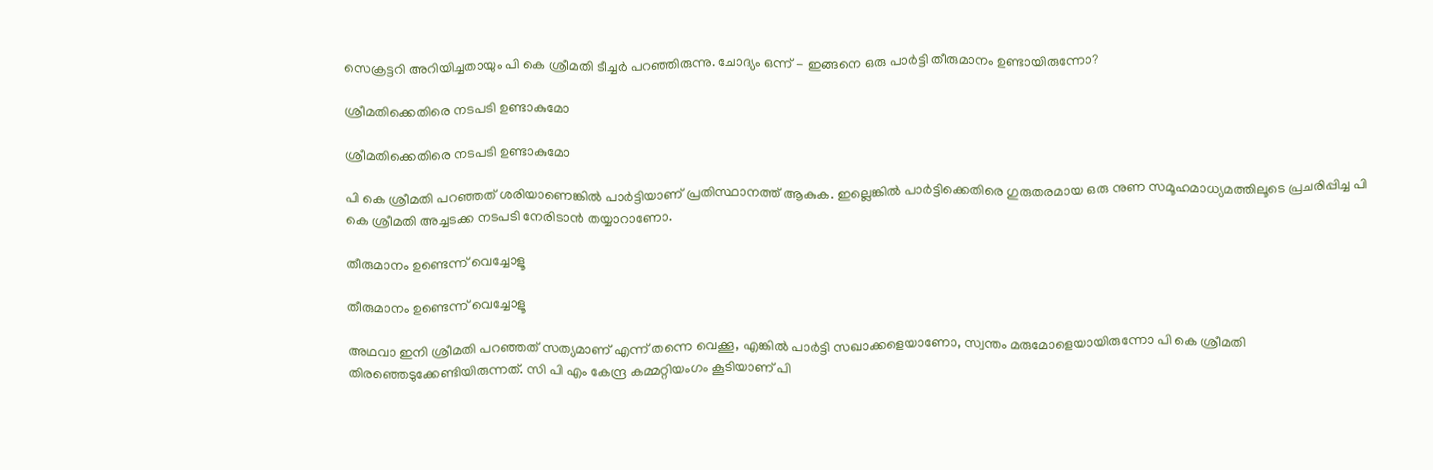സെക്രട്ടറി അറിയിച്ചതായും പി കെ ശ്രീമതി ടീച്ചര്‍ പറഞ്ഞിരുന്നു. ചോദ്യം ഒന്ന് - ഇങ്ങനെ ഒരു പാര്‍ട്ടി തീരുമാനം ഉണ്ടായിരുന്നോ?

ശ്രീമതിക്കെതിരെ നടപടി ഉണ്ടാകുമോ

ശ്രീമതിക്കെതിരെ നടപടി ഉണ്ടാകുമോ

പി കെ ശ്രീമതി പറഞ്ഞത് ശരിയാണെങ്കില്‍ പാര്‍ട്ടിയാണ് പ്രതിസ്ഥാനത്ത് ആകുക. ഇല്ലെങ്കില്‍ പാര്‍ട്ടിക്കെതിരെ ഗുരുതരമായ ഒരു നുണ സമൂഹമാധ്യമത്തിലൂടെ പ്രചരിപ്പിച്ച പി കെ ശ്രീമതി അച്ചടക്ക നടപടി നേരിടാന്‍ തയ്യാറാണോ.

തീരുമാനം ഉണ്ടെന്ന് വെച്ചോളൂ

തീരുമാനം ഉണ്ടെന്ന് വെച്ചോളൂ

അഥവാ ഇനി ശ്രീമതി പറഞ്ഞത് സത്യമാണ് എന്ന് തന്നെ വെക്കൂ, എങ്കില്‍ പാര്‍ട്ടി സഖാക്കളെയാണോ, സ്വന്തം മരുമോളെയായിരുന്നോ പി കെ ശ്രീമതി തിരഞ്ഞെടുക്കേണ്ടിയിരുന്നത്. സി പി എം കേന്ദ്ര കമ്മറ്റിയംഗം കൂടിയാണ് പി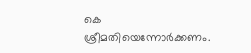കെ ശ്രീമതിയെന്നോര്‍ക്കണം.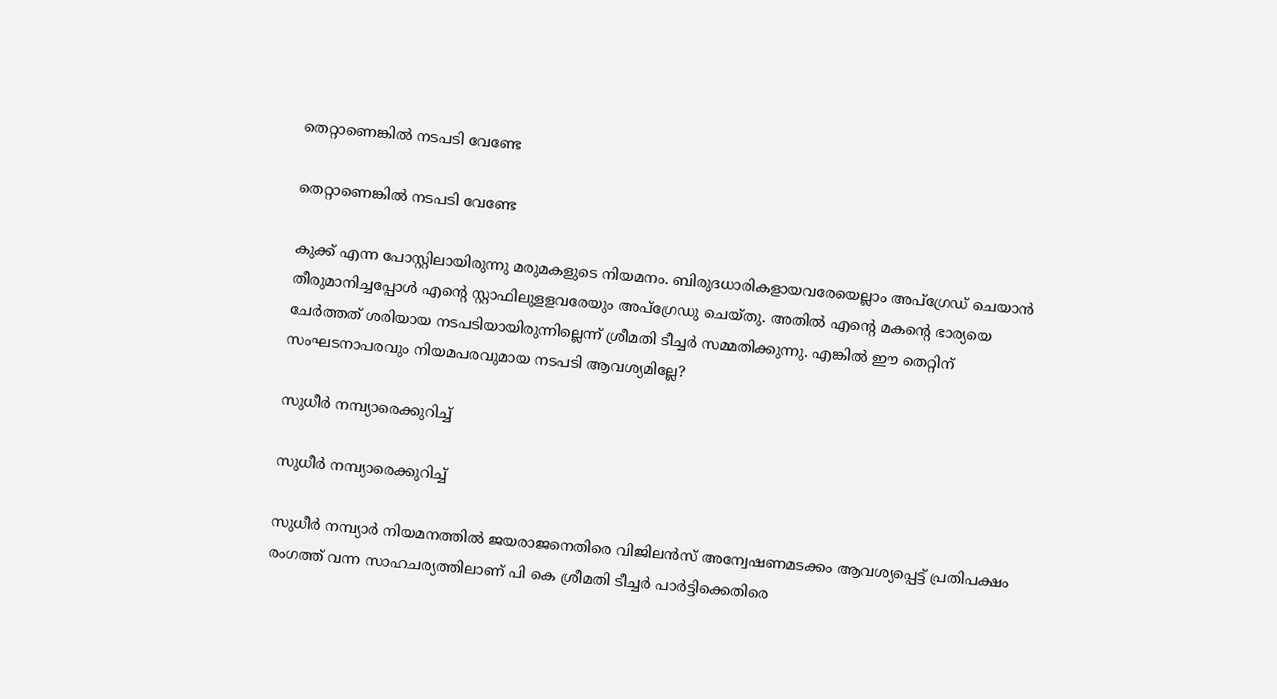തെറ്റാണെങ്കില്‍ നടപടി വേണ്ടേ

തെറ്റാണെങ്കില്‍ നടപടി വേണ്ടേ

കുക്ക് എന്ന പോസ്റ്റിലായിരുന്നു മരുമകളുടെ നിയമനം. ബിരുദധാരികളായവരേയെല്ലാം അപ്ഗ്രേഡ് ചെയാന്‍ തീരുമാനിച്ചപ്പോള്‍ എന്റെ സ്റ്റാഫിലുളളവരേയും അപ്ഗ്രേഡു ചെയ്തു. അതില്‍ എന്റെ മകന്റെ ഭാര്യയെ ചേര്‍ത്തത് ശരിയായ നടപടിയായിരുന്നില്ലെന്ന് ശ്രീമതി ടീച്ചര്‍ സമ്മതിക്കുന്നു. എങ്കില്‍ ഈ തെറ്റിന് സംഘടനാപരവും നിയമപരവുമായ നടപടി ആവശ്യമില്ലേ?

സുധീര്‍ നമ്പ്യാരെക്കുറിച്ച്

സുധീര്‍ നമ്പ്യാരെക്കുറിച്ച്

സുധീര്‍ നമ്പ്യാര്‍ നിയമനത്തില്‍ ജയരാജനെതിരെ വിജിലന്‍സ് അന്വേഷണമടക്കം ആവശ്യപ്പെട്ട് പ്രതിപക്ഷം രംഗത്ത് വന്ന സാഹചര്യത്തിലാണ് പി കെ ശ്രീമതി ടീച്ചര്‍ പാര്‍ട്ടിക്കെതിരെ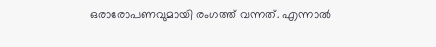ഒരാരോപണവുമായി രംഗത്ത് വന്നത്. എന്നാല്‍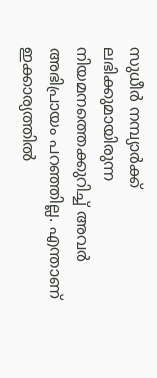സുധീര്‍ നമ്പ്യാര്‍ക്ക് ലഭിക്കുമായിരുന്ന നിയമനത്തെക്കുറിച്ച് അവര്‍ അഭിപ്രായം പറഞ്ഞില്ല. എന്താണ് ഇക്കാര്യത്തില്‍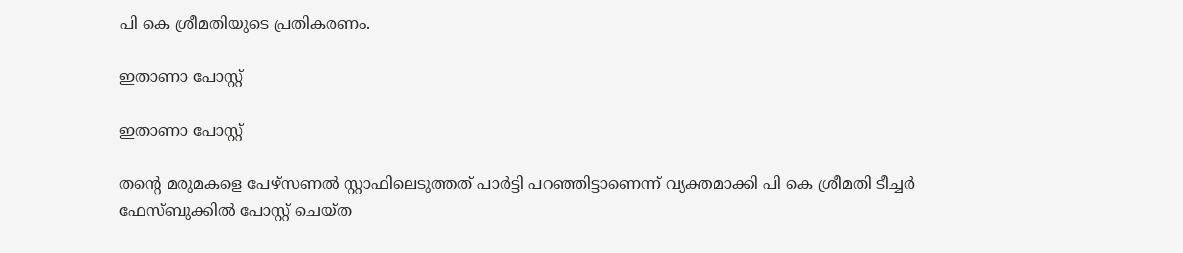പി കെ ശ്രീമതിയുടെ പ്രതികരണം.

ഇതാണാ പോസ്റ്റ്

ഇതാണാ പോസ്റ്റ്

തന്റെ മരുമകളെ പേഴ്സണല്‍ സ്റ്റാഫിലെടുത്തത് പാര്‍ട്ടി പറഞ്ഞിട്ടാണെന്ന് വ്യക്തമാക്കി പി കെ ശ്രീമതി ടീച്ചര്‍ ഫേസ്ബുക്കില്‍ പോസ്റ്റ് ചെയ്ത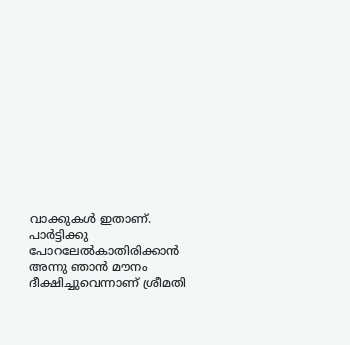വാക്കുകള്‍ ഇതാണ്. പാര്‍ട്ടിക്കു പോറലേല്‍കാതിരിക്കാന്‍ അന്നു ഞാന്‍ മൗനം ദീക്ഷിച്ചുവെന്നാണ് ശ്രീമതി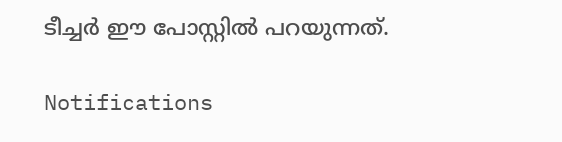ടീച്ചര്‍ ഈ പോസ്റ്റില്‍ പറയുന്നത്.

Notifications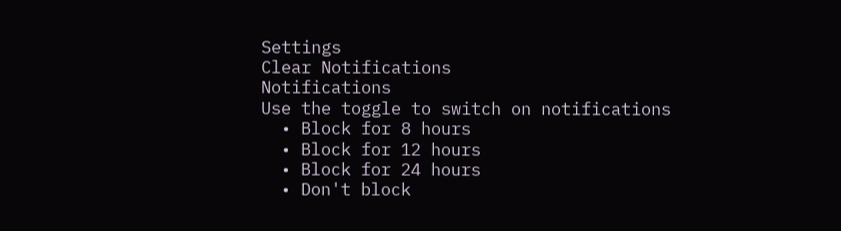Settings
Clear Notifications
Notifications
Use the toggle to switch on notifications
  • Block for 8 hours
  • Block for 12 hours
  • Block for 24 hours
  • Don't block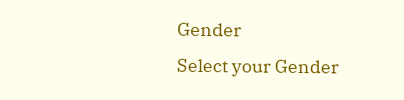Gender
Select your Gender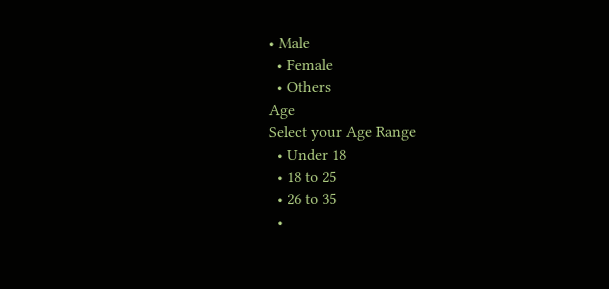• Male
  • Female
  • Others
Age
Select your Age Range
  • Under 18
  • 18 to 25
  • 26 to 35
  •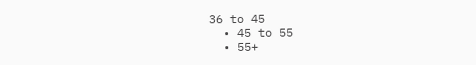36 to 45
  • 45 to 55
  • 55+